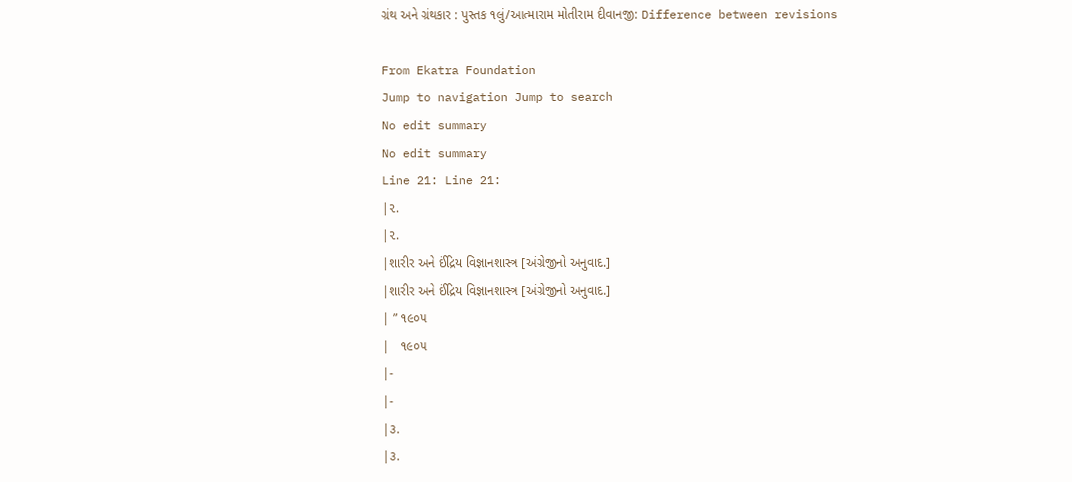ગ્રંથ અને ગ્રંથકાર : પુસ્તક ૧લું/આત્મારામ મોતીરામ દીવાનજી: Difference between revisions

From Ekatra Foundation
Jump to navigation Jump to search
No edit summary
No edit summary
Line 21: Line 21:
|૨.
|૨.
|શારીર અને ઈંદ્રિય વિજ્ઞાનશાસ્ત્ર [અંગ્રેજીનો અનુવાદ.]
|શારીર અને ઈંદ્રિય વિજ્ઞાનશાસ્ત્ર [અંગ્રેજીનો અનુવાદ.]
| ” ૧૯૦૫
|   ૧૯૦૫
|-
|-
|૩.
|૩.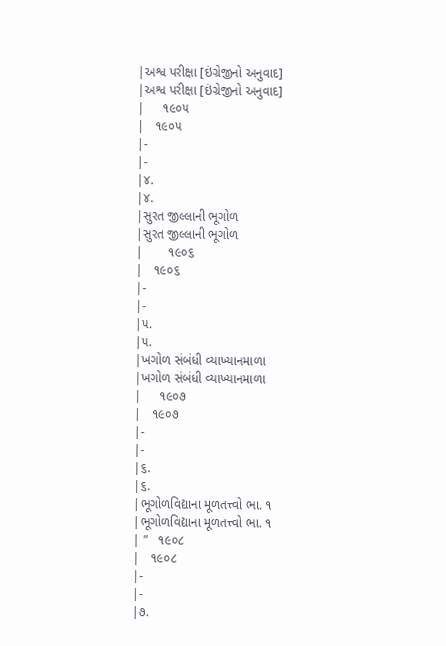|અશ્વ પરીક્ષા [ઇંગ્રેજીનો અનુવાદ]
|અશ્વ પરીક્ષા [ઇંગ્રેજીનો અનુવાદ]
|     ૧૯૦૫
|   ૧૯૦૫
|-
|-
|૪.
|૪.
|સુરત જીલ્લાની ભૂગોળ
|સુરત જીલ્લાની ભૂગોળ
|       ૧૯૦૬
|   ૧૯૦૬
|-
|-
|૫.
|૫.
|ખગોળ સંબંધી વ્યાખ્યાનમાળા
|ખગોળ સંબંધી વ્યાખ્યાનમાળા
|     ૧૯૦૭
|   ૧૯૦૭
|-
|-
|૬.
|૬.
|ભૂગોળવિદ્યાના મૂળતત્ત્વો ભા. ૧
|ભૂગોળવિદ્યાના મૂળતત્ત્વો ભા. ૧
| ”   ૧૯૦૮
|   ૧૯૦૮
|-
|-
|૭.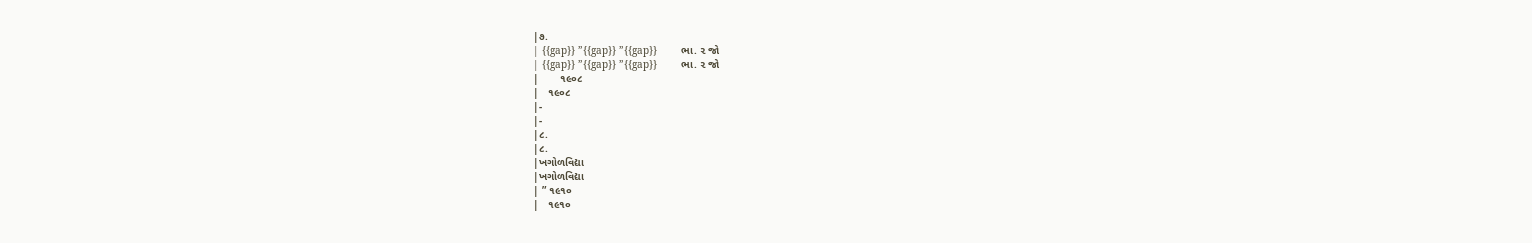|૭.
| {{gap}} ”{{gap}} ”{{gap}}        ભા. ૨ જો
| {{gap}} ”{{gap}} ”{{gap}}        ભા. ૨ જો
|       ૧૯૦૮
|   ૧૯૦૮
|-
|-
|૮.
|૮.
|ખગોળવિદ્યા
|ખગોળવિદ્યા
| ” ૧૯૧૦
|   ૧૯૧૦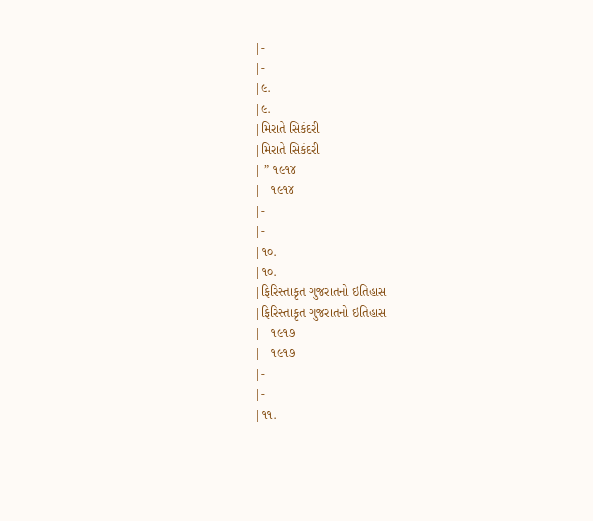|-
|-
|૯.
|૯.
|મિરાતે સિકંદરી
|મિરાતે સિકંદરી
| ” ૧૯૧૪
|   ૧૯૧૪
|-
|-
|૧૦.
|૧૦.
|ફિરિસ્તાકૃત ગુજરાતનો ઇતિહાસ
|ફિરિસ્તાકૃત ગુજરાતનો ઇતિહાસ
|   ૧૯૧૭
|   ૧૯૧૭
|-
|-
|૧૧.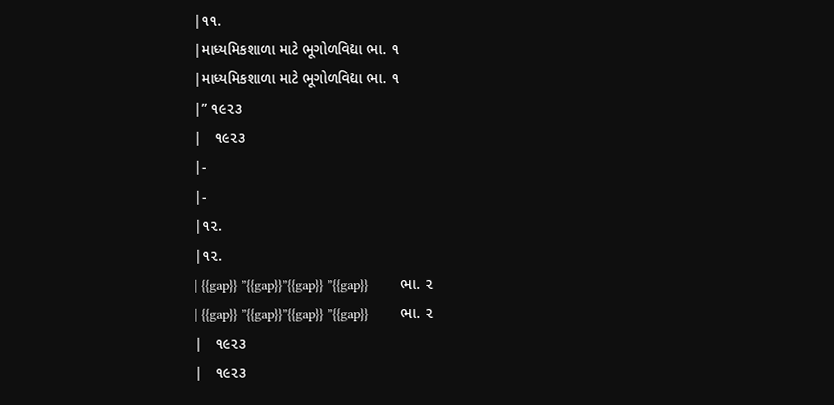|૧૧.
|માધ્યમિકશાળા માટે ભૂગોળવિદ્યા ભા. ૧
|માધ્યમિકશાળા માટે ભૂગોળવિદ્યા ભા. ૧
|” ૧૯૨૩
|   ૧૯૨૩
|-
|-
|૧૨.
|૧૨.
| {{gap}} ”{{gap}}”{{gap}} ”{{gap}}        ભા. ૨
| {{gap}} ”{{gap}}”{{gap}} ”{{gap}}        ભા. ૨
|   ૧૯૨૩
|   ૧૯૨૩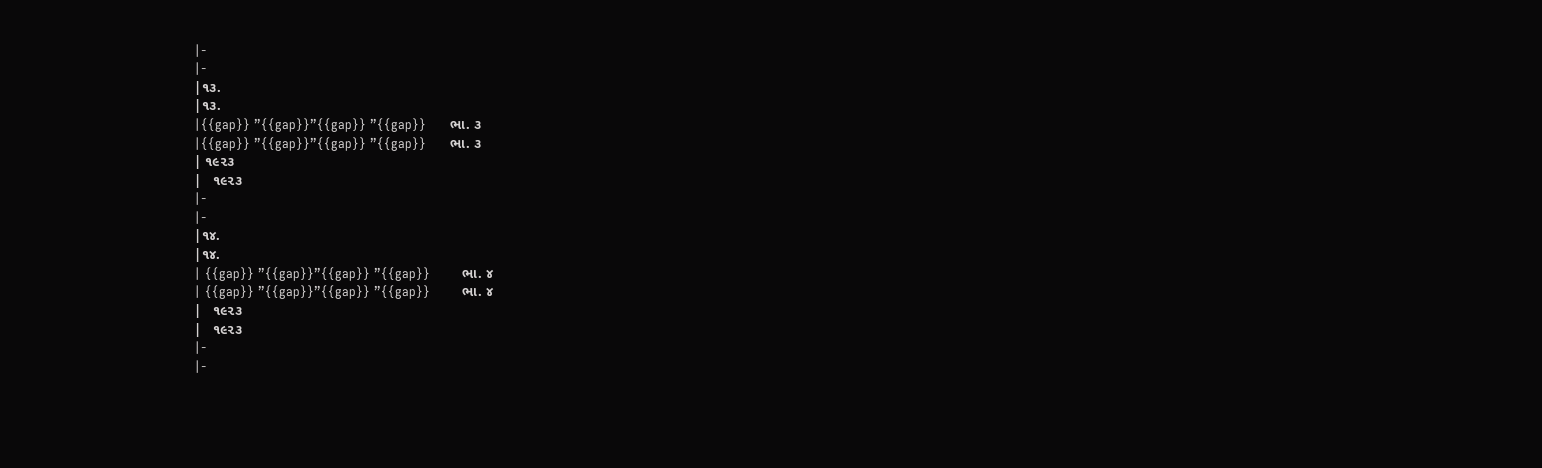|-
|-
|૧૩.
|૧૩.
|{{gap}} ”{{gap}}”{{gap}} ”{{gap}}      ભા. ૩
|{{gap}} ”{{gap}}”{{gap}} ”{{gap}}      ભા. ૩
| ૧૯૨૩
|   ૧૯૨૩
|-
|-
|૧૪.
|૧૪.
| {{gap}} ”{{gap}}”{{gap}} ”{{gap}}        ભા. ૪
| {{gap}} ”{{gap}}”{{gap}} ”{{gap}}        ભા. ૪
|   ૧૯૨૩
|   ૧૯૨૩
|-
|-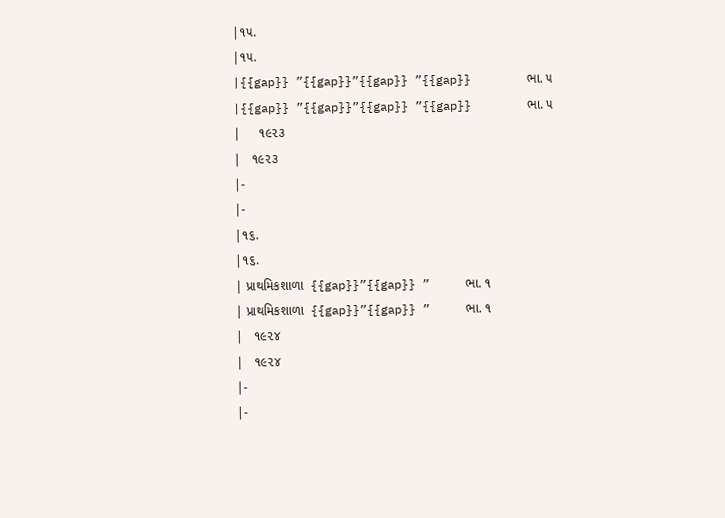|૧૫.
|૧૫.
|{{gap}} ”{{gap}}”{{gap}} ”{{gap}}        ભા. ૫
|{{gap}} ”{{gap}}”{{gap}} ”{{gap}}        ભા. ૫
|     ૧૯૨૩
|   ૧૯૨૩
|-
|-
|૧૬.
|૧૬.
| પ્રાથમિકશાળા  {{gap}}”{{gap}} ”     ભા. ૧
| પ્રાથમિકશાળા  {{gap}}”{{gap}} ”     ભા. ૧
|   ૧૯૨૪
|   ૧૯૨૪
|-
|-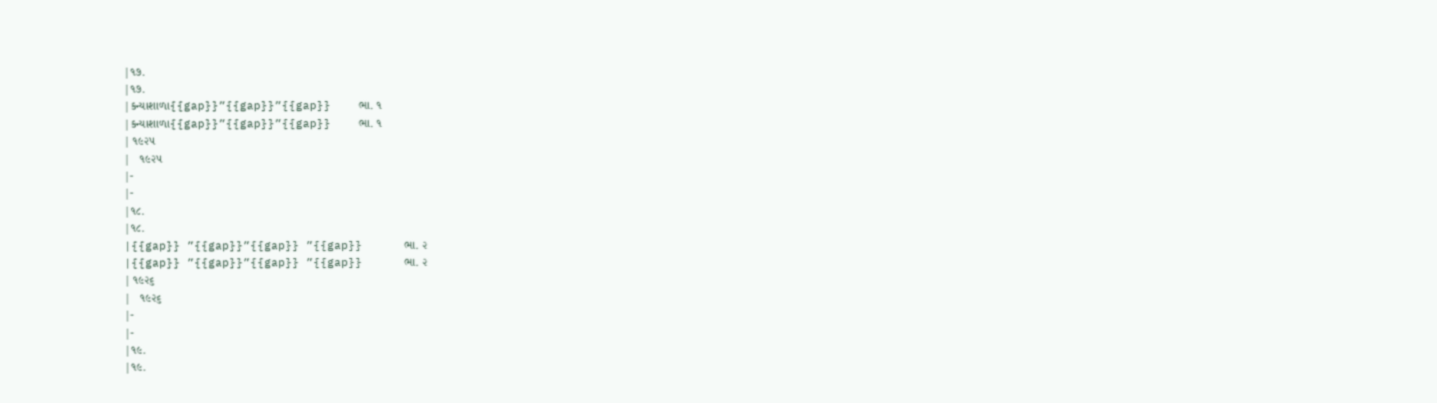|૧૭.
|૧૭.
|કન્યાશાળા{{gap}}”{{gap}}”{{gap}}    ભા. ૧
|કન્યાશાળા{{gap}}”{{gap}}”{{gap}}    ભા. ૧
| ૧૯૨૫
|   ૧૯૨૫
|-
|-
|૧૮.
|૧૮.
|{{gap}} ”{{gap}}”{{gap}} ”{{gap}}      ભા. ૨
|{{gap}} ”{{gap}}”{{gap}} ”{{gap}}      ભા. ૨
| ૧૯૨૬
|   ૧૯૨૬
|-
|-
|૧૯.
|૧૯.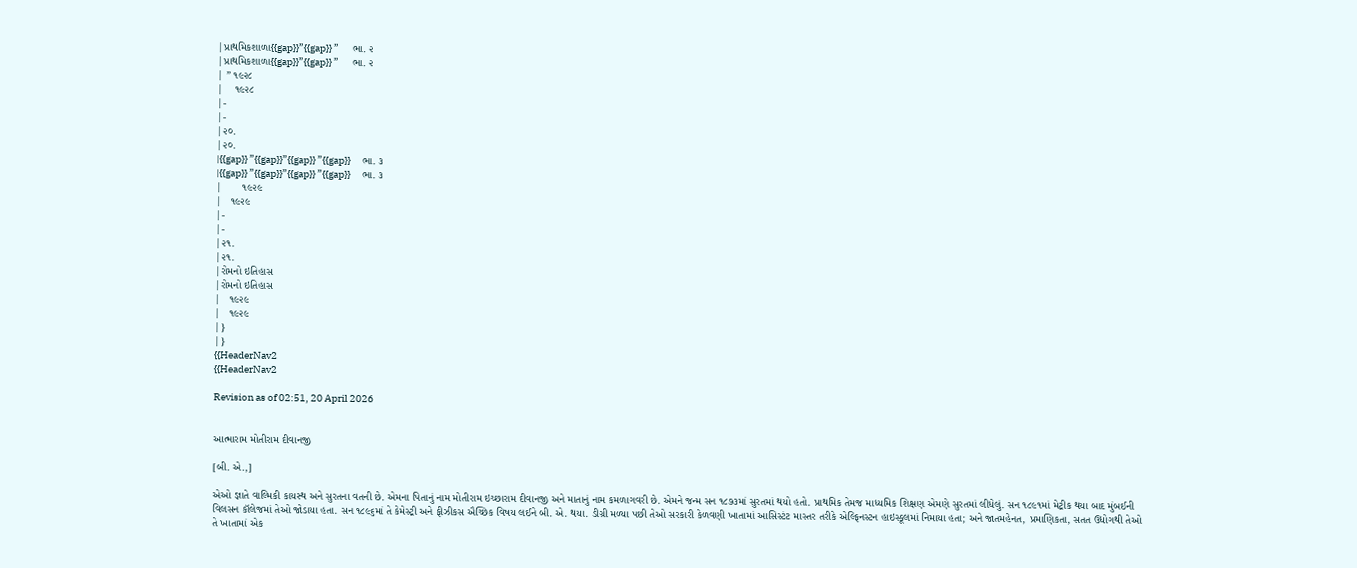|પ્રાથમિકશાળા{{gap}}”{{gap}} ”       ભા. ૨
|પ્રાથમિકશાળા{{gap}}”{{gap}} ”       ભા. ૨
| ” ૧૯૨૮
|    ૧૯૨૮
|-
|-
|૨૦.
|૨૦.
|{{gap}} ”{{gap}}”{{gap}} ”{{gap}}      ભા. ૩
|{{gap}} ”{{gap}}”{{gap}} ”{{gap}}      ભા. ૩
|       ૧૯૨૯
|   ૧૯૨૯
|-
|-
|૨૧.
|૨૧.
|રોમનો ઇતિહાસ
|રોમનો ઇતિહાસ
|   ૧૯૨૯
|   ૧૯૨૯
|}
|}
{{HeaderNav2
{{HeaderNav2

Revision as of 02:51, 20 April 2026


આત્મારામ મોતીરામ દીવાનજી

[બી. એ.,]

એઓ જ્ઞાતે વાલ્મિકી કાયસ્થ અને સુરતના વતની છે. એમના પિતાનું નામ મોતીરામ ઇચ્છારામ દીવાનજી અને માતાનું નામ કમળાગવરી છે. એમને જન્મ સન ૧૮૭૩માં સુરતમાં થયો હતો. પ્રાથમિક તેમજ માધ્યમિક શિક્ષણ એમણે સુરતમાં લીધેલું. સન ૧૮૯૧માં મેટ્રીક થયા બાદ મુંબઈની વિલસન કૉલેજમાં તેઓ જોડાયા હતા. સન ૧૮૯૬માં તે કેમેસ્ટ્રી અને ફીઝીકસ ઐચ્છિક વિષય લઈને બી. એ. થયા. ડીગ્રી મળ્યા પછી તેઓ સરકારી કેળવણી ખાતામાં આસિસ્ટંટ માસ્તર તરીકે એલ્ફિનસ્ટન હાઇસ્કૂલમાં નિમાયા હતા; અને જાતમહેનત, પ્રમાણિકતા, સતત ઉદ્યોગથી તેઓ તે ખાતામાં એક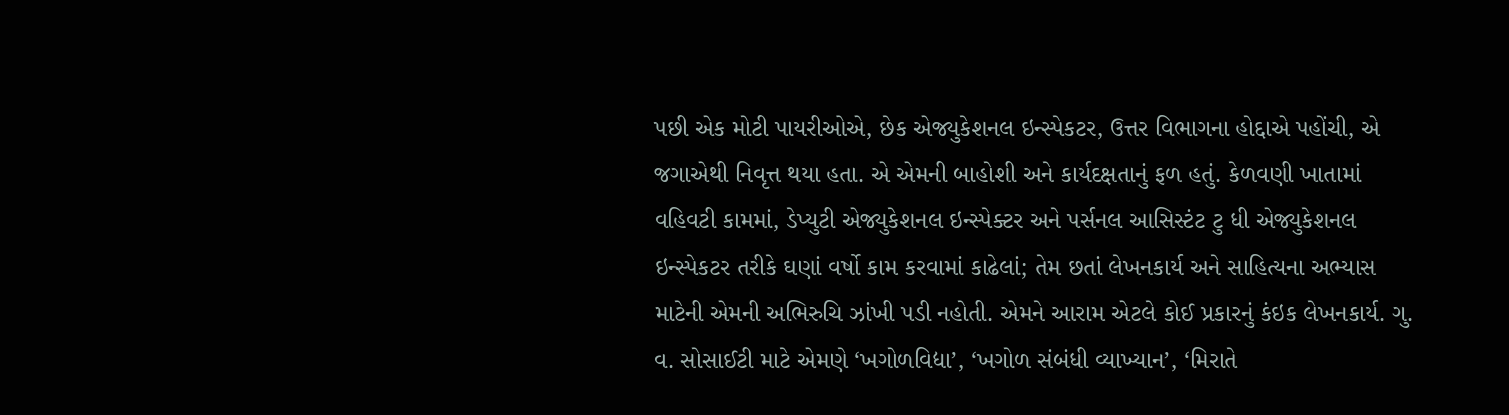પછી એક મોટી પાયરીઓએ, છેક એજ્યુકેશનલ ઇન્સ્પેકટર, ઉત્તર વિભાગના હોદ્દાએ પહોંચી, એ જગાએથી નિવૃત્ત થયા હતા. એ એમની બાહોશી અને કાર્યદક્ષતાનું ફળ હતું. કેળવણી ખાતામાં વહિવટી કામમાં, ડેપ્યુટી એજ્યુકેશનલ ઇન્સ્પેક્ટર અને પર્સનલ આસિસ્ટંટ ટુ ધી એજ્યુકેશનલ ઇન્સ્પેકટર તરીકે ઘણાં વર્ષો કામ કરવામાં કાઢેલાં; તેમ છતાં લેખનકાર્ય અને સાહિત્યના અભ્યાસ માટેની એમની અભિરુચિ ઝાંખી પડી નહોતી. એમને આરામ એટલે કોઈ પ્રકારનું કંઇક લેખનકાર્ય. ગુ. વ. સોસાઈટી માટે એમણે ‘ખગોળવિદ્યા’, ‘ખગોળ સંબંધી વ્યાખ્યાન’, ‘મિરાતે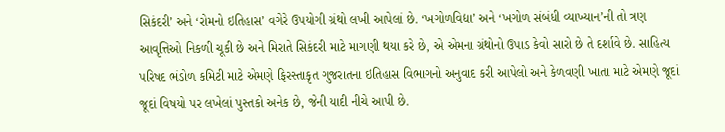સિકંદરી’ અને ‘રોમનો ઇતિહાસ’ વગેરે ઉપયોગી ગ્રંથો લખી આપેલાં છે. ‘ખગોળવિદ્યા’ અને ‘ખગોળ સંબંધી વ્યાખ્યાન’ની તો ત્રણ આવૃત્તિઓ નિકળી ચૂકી છે અને મિરાતે સિકંદરી માટે માગણી થયા કરે છે, એ એમના ગ્રંથોનો ઉપાડ કેવો સારો છે તે દર્શાવે છે. સાહિત્ય પરિષદ ભંડોળ કમિટી માટે એમણે ફિરસ્તાકૃત ગુજરાતના ઇતિહાસ વિભાગનો અનુવાદ કરી આપેલો અને કેળવણી ખાતા માટે એમણે જૂદાં જૂદાં વિષયો પર લખેલાં પુસ્તકો અનેક છે, જેની યાદી નીચે આપી છે.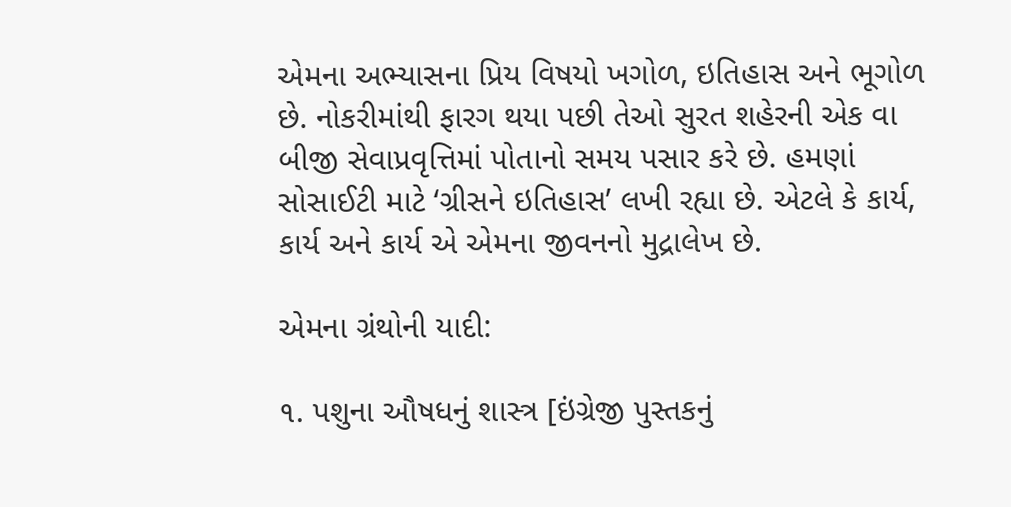એમના અભ્યાસના પ્રિય વિષયો ખગોળ, ઇતિહાસ અને ભૂગોળ છે. નોકરીમાંથી ફારગ થયા પછી તેઓ સુરત શહેરની એક વા બીજી સેવાપ્રવૃત્તિમાં પોતાનો સમય પસાર કરે છે. હમણાં સોસાઈટી માટે ‘ગ્રીસને ઇતિહાસ’ લખી રહ્યા છે. એટલે કે કાર્ય, કાર્ય અને કાર્ય એ એમના જીવનનો મુદ્રાલેખ છે.

એમના ગ્રંથોની યાદી:

૧. પશુના ઔષધનું શાસ્ત્ર [ઇંગ્રેજી પુસ્તકનું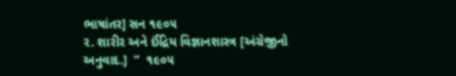ભાષાંતર] સન ૧૯૦૫
૨. શારીર અને ઈંદ્રિય વિજ્ઞાનશાસ્ત્ર [અંગ્રેજીનો અનુવાદ.]  ”  ૧૯૦૫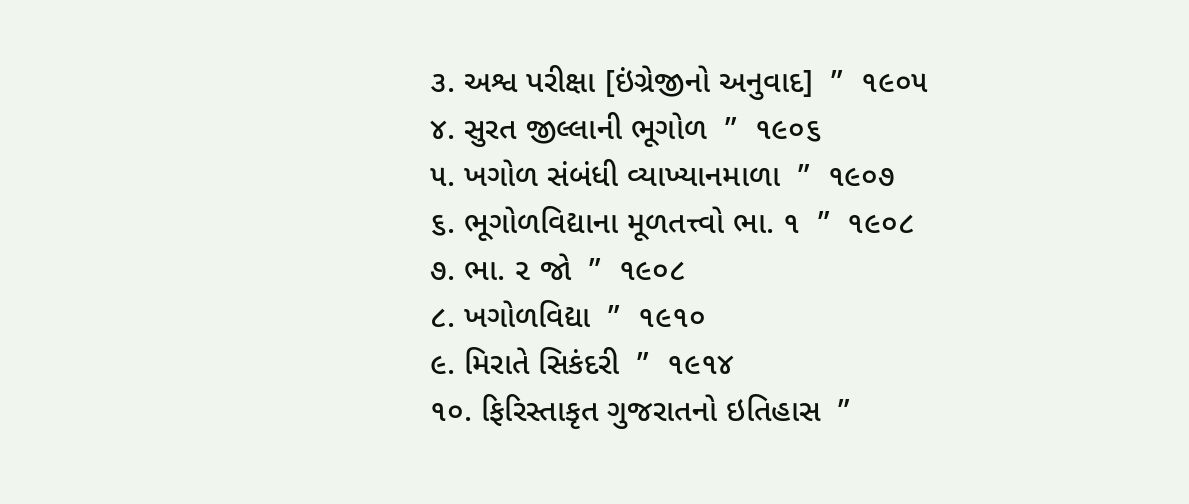૩. અશ્વ પરીક્ષા [ઇંગ્રેજીનો અનુવાદ]  ”  ૧૯૦૫
૪. સુરત જીલ્લાની ભૂગોળ  ”  ૧૯૦૬
૫. ખગોળ સંબંધી વ્યાખ્યાનમાળા  ”  ૧૯૦૭
૬. ભૂગોળવિદ્યાના મૂળતત્ત્વો ભા. ૧  ”  ૧૯૦૮
૭. ભા. ૨ જો  ”  ૧૯૦૮
૮. ખગોળવિદ્યા  ”  ૧૯૧૦
૯. મિરાતે સિકંદરી  ”  ૧૯૧૪
૧૦. ફિરિસ્તાકૃત ગુજરાતનો ઇતિહાસ  ”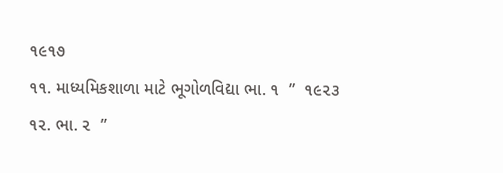૧૯૧૭
૧૧. માધ્યમિકશાળા માટે ભૂગોળવિદ્યા ભા. ૧  ”  ૧૯૨૩
૧૨. ભા. ૨  ”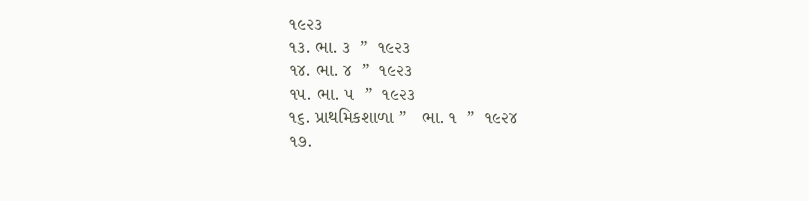૧૯૨૩
૧૩. ભા. ૩  ”  ૧૯૨૩
૧૪. ભા. ૪  ”  ૧૯૨૩
૧૫. ભા. ૫  ”  ૧૯૨૩
૧૬. પ્રાથમિકશાળા ”   ભા. ૧  ”  ૧૯૨૪
૧૭.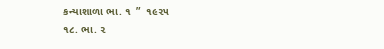કન્યાશાળા ભા. ૧  ”  ૧૯૨૫
૧૮. ભા. ૨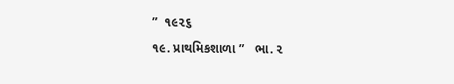”  ૧૯૨૬
૧૯. પ્રાથમિકશાળા ”   ભા. ૨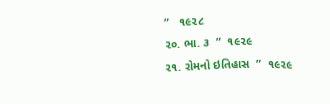”   ૧૯૨૮
૨૦. ભા. ૩  ”  ૧૯૨૯
૨૧. રોમનો ઇતિહાસ  ”  ૧૯૨૯